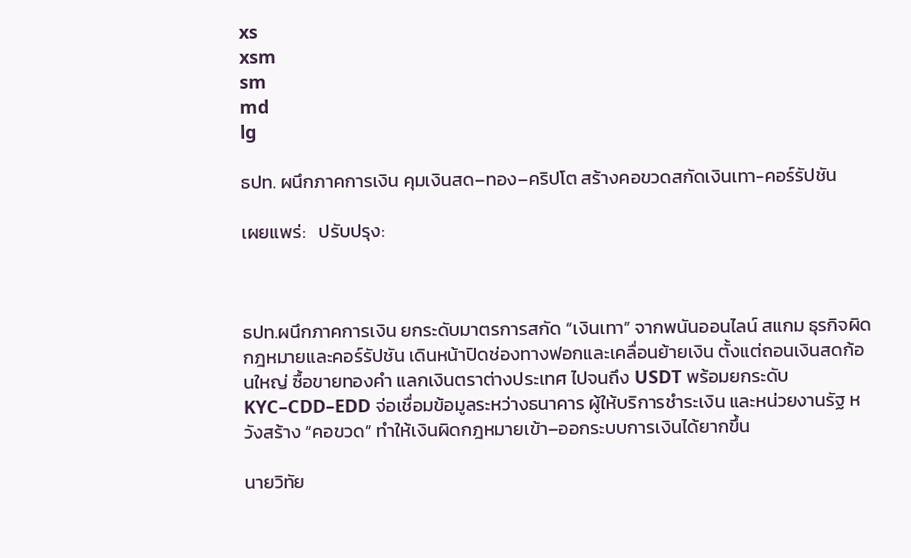xs
xsm
sm
md
lg

ธปท. ผนึกภาคการเงิน คุมเงินสด–ทอง–คริปโต สร้างคอขวดสกัดเงินเทา-คอร์รัปชัน

เผยแพร่:   ปรับปรุง:



ธปท.ผนึกภาคการเงิน ยกระดับมาตรการสกัด “เงินเทา” จากพนันออนไลน์ สแกม ธุรกิจผิดกฎหมายและคอร์รัปชัน เดินหน้าปิดช่องทางฟอกและเคลื่อนย้ายเงิน ตั้งแต่ถอนเงินสดก้อนใหญ่ ซื้อขายทองคำ แลกเงินตราต่างประเทศ ไปจนถึง USDT พร้อมยกระดับ KYC–CDD–EDD จ่อเชื่อมข้อมูลระหว่างธนาคาร ผู้ให้บริการชำระเงิน และหน่วยงานรัฐ หวังสร้าง “คอขวด” ทำให้เงินผิดกฎหมายเข้า–ออกระบบการเงินได้ยากขึ้น

นายวิทัย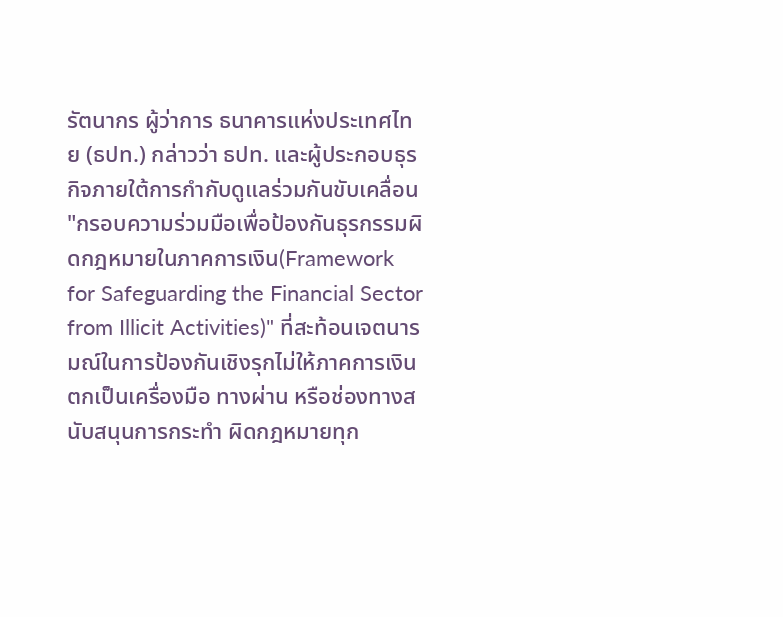รัตนากร ผู้ว่าการ ธนาคารแห่งประเทศไทย (ธปท.) กล่าวว่า ธปท. และผู้ประกอบธุรกิจภายใต้การกำกับดูแลร่วมกันขับเคลื่อน "กรอบความร่วมมือเพื่อป้องกันธุรกรรมผิดกฎหมายในภาคการเงิน(Framework for Safeguarding the Financial Sector from Illicit Activities)" ที่สะท้อนเจตนารมณ์ในการป้องกันเชิงรุกไม่ให้ภาคการเงินตกเป็นเครื่องมือ ทางผ่าน หรือช่องทางสนับสนุนการกระทำ ผิดกฎหมายทุก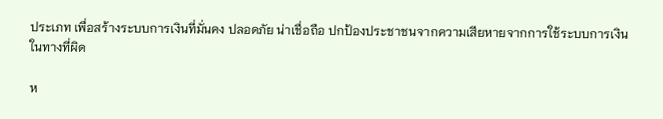ประเภท เพื่อสร้างระบบการเงินที่มั่นคง ปลอดภัย น่าเชื่อถือ ปกป้องประชาชนจากความเสียหายจากการใช้ระบบการเงินในทางที่ผิด

ห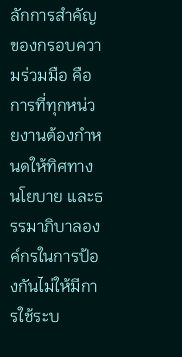ลักการสำคัญของกรอบความร่วมมือ คือ การที่ทุกหน่วยงานต้องกำหนดให้ทิศทาง นโยบาย และธรรมาภิบาลองค์กรในการป้องกันไม่ให้มีการใช้ระบ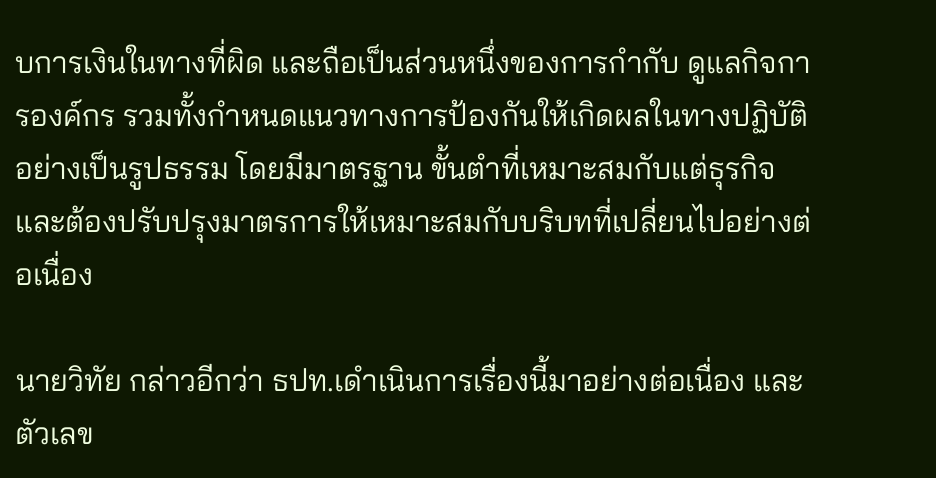บการเงินในทางที่ผิด และถือเป็นส่วนหนึ่งของการกำกับ ดูแลกิจการองค์กร รวมทั้งกำหนดแนวทางการป้องกันให้เกิดผลในทางปฏิบัติอย่างเป็นรูปธรรม โดยมีมาตรฐาน ขั้นตำที่เหมาะสมกับแต่ธุรกิจและต้องปรับปรุงมาตรการให้เหมาะสมกับบริบทที่เปลี่ยนไปอย่างต่อเนื่อง

นายวิทัย กล่าวอีกว่า ธปท.เดำเนินการเรื่องนี้มาอย่างต่อเนื่อง และตัวเลข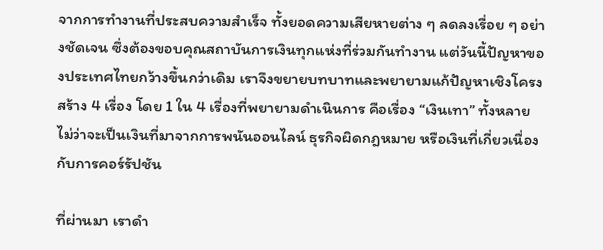จากการทำงานที่ประสบความสำเร็จ ทั้งยอดความเสียหายต่าง ๆ ลดลงเรื่อย ๆ อย่างชัดเจน ซึ่งต้องขอบคุณสถาบันการเงินทุกแห่งที่ร่วมกันทำงาน แต่วันนี้ปัญหาของประเทศไทยกว้างขึ้นกว่าเดิม เราจึงขยายบทบาทและพยายามแก้ปัญหาเชิงโครงสร้าง 4 เรื่อง โดย 1 ใน 4 เรื่องที่พยายามดำเนินการ คือเรื่อง “เงินเทา” ทั้งหลาย ไม่ว่าจะเป็นเงินที่มาจากการพนันออนไลน์ ธุรกิจผิดกฎหมาย หรือเงินที่เกี่ยวเนื่องกับการคอร์รัปชัน

ที่ผ่านมา เราดำ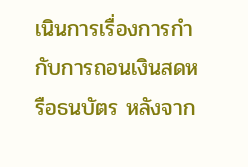เนินการเรื่องการกำกับการถอนเงินสดหรือธนบัตร หลังจาก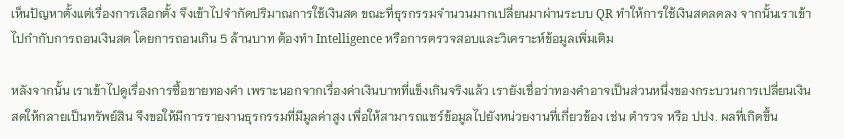เห็นปัญหาตั้งแต่เรื่องการเลือกตั้ง จึงเข้าไปจำกัดปริมาณการใช้เงินสด ขณะที่ธุรกรรมจำนวนมากเปลี่ยนมาผ่านระบบ QR ทำให้การใช้เงินสดลดลง จากนั้นเราเข้าไปกำกับการถอนเงินสด โดยการถอนเกิน 5 ล้านบาท ต้องทำ Intelligence หรือการตรวจสอบและวิเคราะห์ข้อมูลเพิ่มเติม

หลังจากนั้น เราเข้าไปดูเรื่องการซื้อขายทองคำ เพราะนอกจากเรื่องค่าเงินบาทที่แข็งเกินจริงแล้ว เรายังเชื่อว่าทองคำอาจเป็นส่วนหนึ่งของกระบวนการเปลี่ยนเงินสดให้กลายเป็นทรัพย์สิน จึงขอให้มีการรายงานธุรกรรมที่มีมูลค่าสูง เพื่อให้สามารถแชร์ข้อมูลไปยังหน่วยงานที่เกี่ยวข้อง เช่น ตำรวจ หรือ ปปง. ผลที่เกิดขึ้น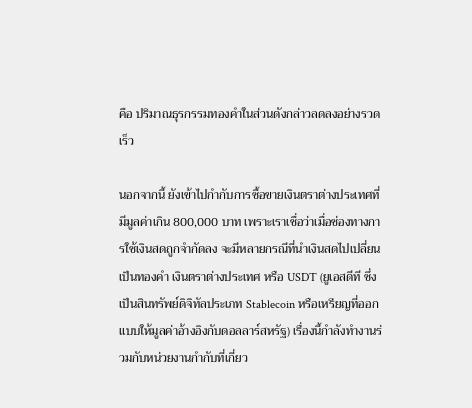คือ ปริมาณธุรกรรมทองคำในส่วนดังกล่าวลดลงอย่างรวดเร็ว

นอกจากนี้ ยังเข้าไปกำกับการซื้อขายเงินตราต่างประเทศที่มีมูลค่าเกิน 800,000 บาท เพราะเราเชื่อว่าเมื่อช่องทางการใช้เงินสดถูกจำกัดลง จะมีหลายกรณีที่นำเงินสดไปเปลี่ยนเป็นทองคำ เงินตราต่างประเทศ หรือ USDT (ยูเอสดีที ซึ่งเป็นสินทรัพย์ดิจิทัลประเภท Stablecoin หรือเหรียญที่ออกแบบให้มูลค่าอ้างอิงกับดอลลาร์สหรัฐ) เรื่องนี้กำลังทำงานร่วมกับหน่วยงานกำกับที่เกี่ยว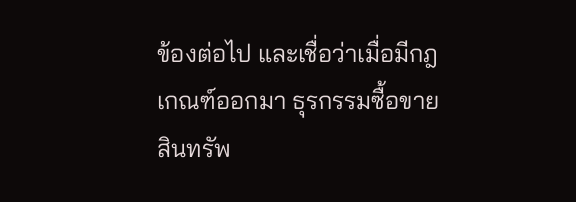ข้องต่อไป และเชื่อว่าเมื่อมีกฎเกณฑ์ออกมา ธุรกรรมซื้อขายสินทรัพ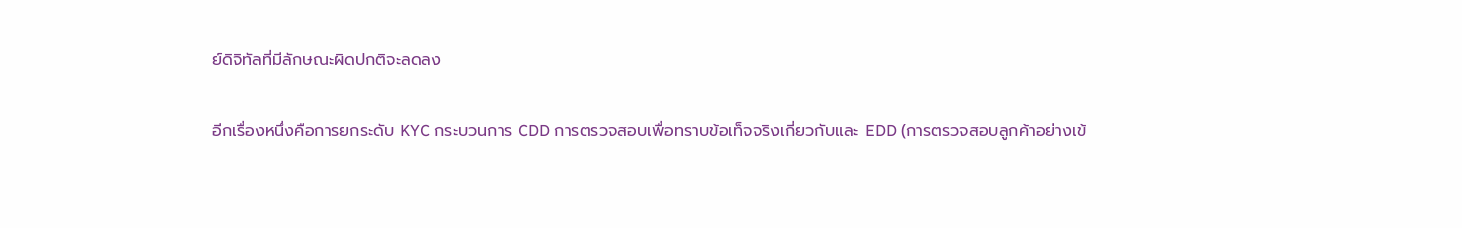ย์ดิจิทัลที่มีลักษณะผิดปกติจะลดลง

อีกเรื่องหนึ่งคือการยกระดับ KYC กระบวนการ CDD การตรวจสอบเพื่อทราบข้อเท็จจริงเกี่ยวกับและ EDD (การตรวจสอบลูกค้าอย่างเข้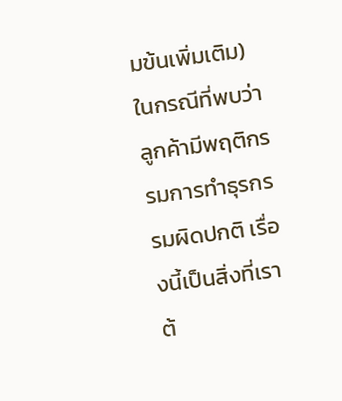มข้นเพิ่มเติม) ในกรณีที่พบว่าลูกค้ามีพฤติกรรมการทำธุรกรรมผิดปกติ เรื่องนี้เป็นสิ่งที่เราต้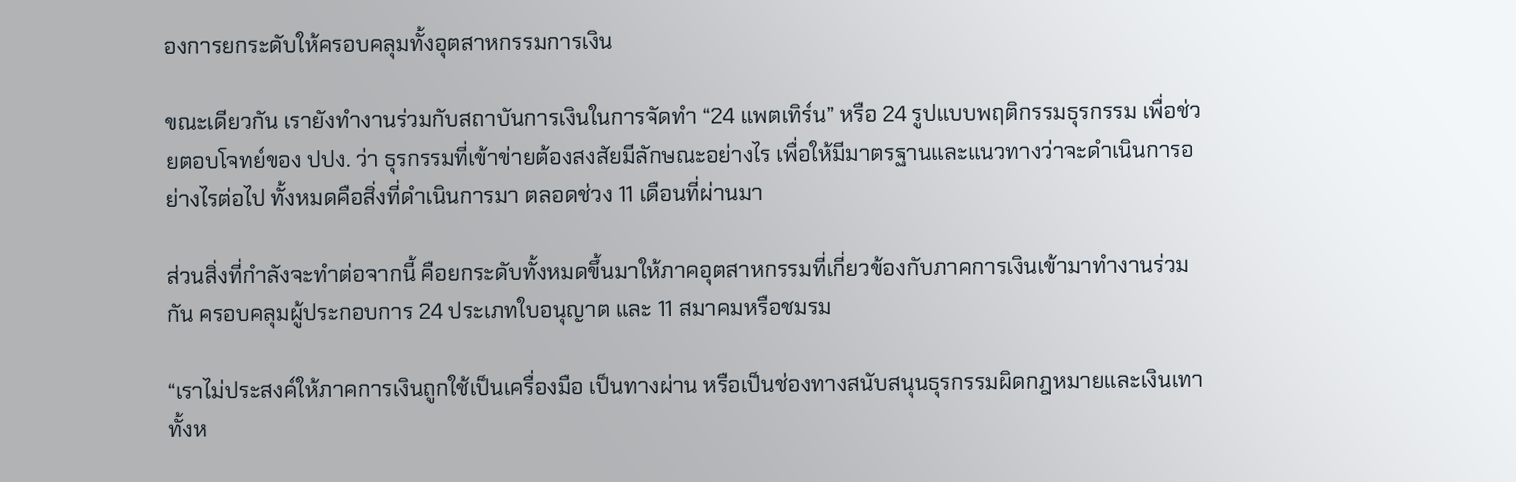องการยกระดับให้ครอบคลุมทั้งอุตสาหกรรมการเงิน

ขณะเดียวกัน เรายังทำงานร่วมกับสถาบันการเงินในการจัดทำ “24 แพตเทิร์น” หรือ 24 รูปแบบพฤติกรรมธุรกรรม เพื่อช่วยตอบโจทย์ของ ปปง. ว่า ธุรกรรมที่เข้าข่ายต้องสงสัยมีลักษณะอย่างไร เพื่อให้มีมาตรฐานและแนวทางว่าจะดำเนินการอย่างไรต่อไป ทั้งหมดคือสิ่งที่ดำเนินการมา ตลอดช่วง 11 เดือนที่ผ่านมา

ส่วนสิ่งที่กำลังจะทำต่อจากนี้ คือยกระดับทั้งหมดขึ้นมาให้ภาคอุตสาหกรรมที่เกี่ยวข้องกับภาคการเงินเข้ามาทำงานร่วมกัน ครอบคลุมผู้ประกอบการ 24 ประเภทใบอนุญาต และ 11 สมาคมหรือชมรม

“เราไม่ประสงค์ให้ภาคการเงินถูกใช้เป็นเครื่องมือ เป็นทางผ่าน หรือเป็นช่องทางสนับสนุนธุรกรรมผิดกฎหมายและเงินเทาทั้งห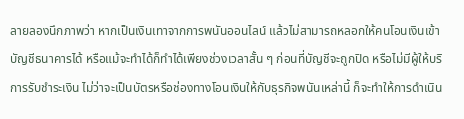ลายลองนึกภาพว่า หากเป็นเงินเทาจากการพนันออนไลน์ แล้วไม่สามารถหลอกให้คนโอนเงินเข้าบัญชีธนาคารได้ หรือแม้จะทำได้ก็ทำได้เพียงช่วงเวลาสั้น ๆ ก่อนที่บัญชีจะถูกปิด หรือไม่มีผู้ให้บริการรับชำระเงิน ไม่ว่าจะเป็นบัตรหรือช่องทางโอนเงินให้กับธุรกิจพนันเหล่านี้ ก็จะทำให้การดำเนิน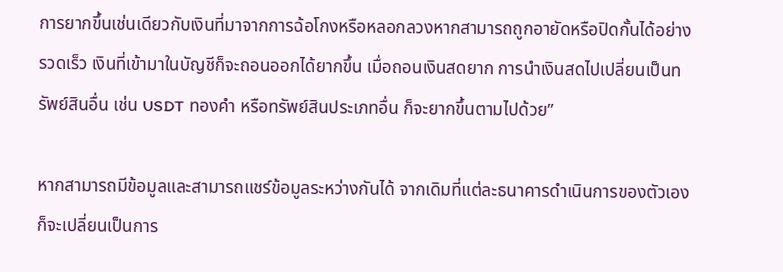การยากขึ้นเช่นเดียวกับเงินที่มาจากการฉ้อโกงหรือหลอกลวงหากสามารถถูกอายัดหรือปิดกั้นได้อย่างรวดเร็ว เงินที่เข้ามาในบัญชีก็จะถอนออกได้ยากขึ้น เมื่อถอนเงินสดยาก การนำเงินสดไปเปลี่ยนเป็นทรัพย์สินอื่น เช่น USDT ทองคำ หรือทรัพย์สินประเภทอื่น ก็จะยากขึ้นตามไปด้วย”

หากสามารถมีข้อมูลและสามารถแชร์ข้อมูลระหว่างกันได้ จากเดิมที่แต่ละธนาคารดำเนินการของตัวเอง ก็จะเปลี่ยนเป็นการ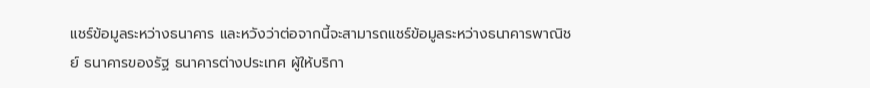แชร์ข้อมูลระหว่างธนาคาร และหวังว่าต่อจากนี้จะสามารถแชร์ข้อมูลระหว่างธนาคารพาณิชย์ ธนาคารของรัฐ ธนาคารต่างประเทศ ผู้ให้บริกา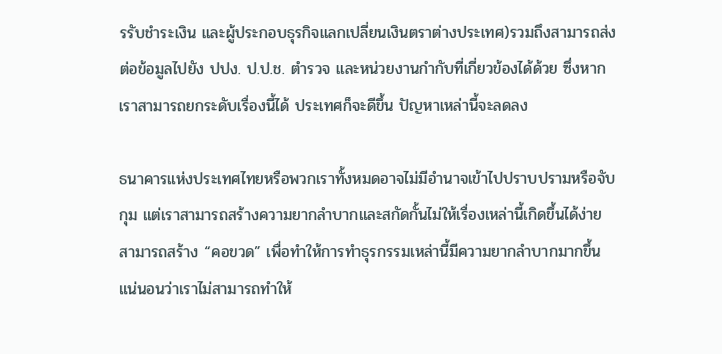รรับชำระเงิน และผู้ประกอบธุรกิจแลกเปลี่ยนเงินตราต่างประเทศ)รวมถึงสามารถส่งต่อข้อมูลไปยัง ปปง. ป.ป.ช. ตำรวจ และหน่วยงานกำกับที่เกี่ยวข้องได้ด้วย ซึ่งหากเราสามารถยกระดับเรื่องนี้ได้ ประเทศก็จะดีขึ้น ปัญหาเหล่านี้จะลดลง

ธนาคารแห่งประเทศไทยหรือพวกเราทั้งหมดอาจไม่มีอำนาจเข้าไปปราบปรามหรือจับกุม แต่เราสามารถสร้างความยากลำบากและสกัดกั้นไม่ให้เรื่องเหล่านี้เกิดขึ้นได้ง่าย สามารถสร้าง “คอขวด” เพื่อทำให้การทำธุรกรรมเหล่านี้มีความยากลำบากมากขึ้นแน่นอนว่าเราไม่สามารถทำให้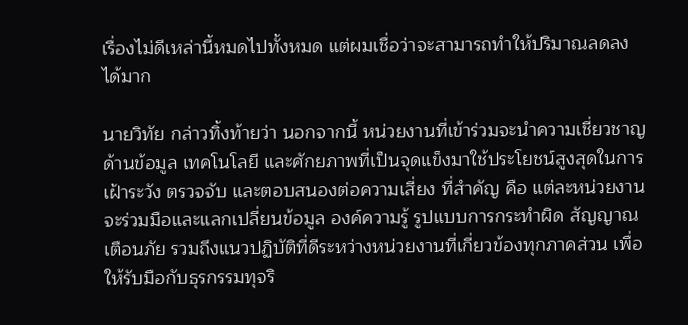เรื่องไม่ดีเหล่านี้หมดไปทั้งหมด แต่ผมเชื่อว่าจะสามารถทำให้ปริมาณลดลงได้มาก

นายวิทัย กล่าวทิ้งท้ายว่า นอกจากนี้ หน่วยงานที่เข้าร่วมจะนำความเชี่ยวชาญด้านข้อมูล เทคโนโลยี และศักยภาพที่เป็นจุดแข็งมาใช้ประโยชน์สูงสุดในการเฝ้าระวัง ตรวจจับ และตอบสนองต่อความเสี่ยง ที่สำคัญ คือ แต่ละหน่วยงานจะร่วมมือและแลกเปลี่ยนข้อมูล องค์ความรู้ รูปแบบการกระทำผิด สัญญาณเตือนภัย รวมถึงแนวปฏิบัติที่ดีระหว่างหน่วยงานที่เกี่ยวข้องทุกภาคส่วน เพื่อให้รับมือกับธุรกรรมทุจริ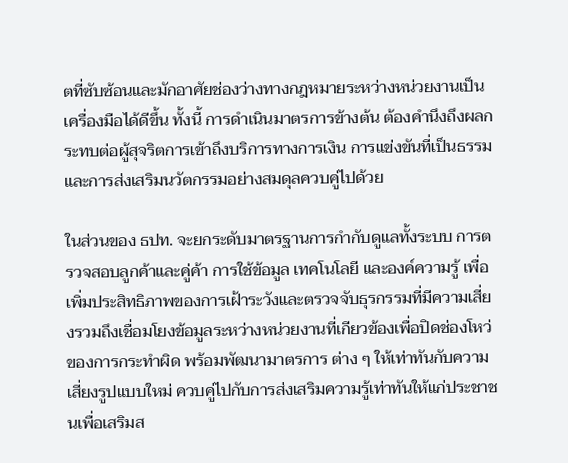ตที่ซับซ้อนและมักอาศัยช่องว่างทางกฎหมายระหว่างหน่วยงานเป็นเครื่องมือได้ดีขึ้น ทั้งนี้ การดำเนินมาตรการข้างต้น ต้องคำนึงถึงผลกระทบต่อผู้สุจริตการเข้าถึงบริการทางการเงิน การแข่งขันที่เป็นธรรม และการส่งเสริมนวัตกรรมอย่างสมดุลควบคู่ไปด้วย

ในส่วนของ ธปท. จะยกระดับมาตรฐานการกำกับดูแลทั้งระบบ การตรวจสอบลูกค้าและคู่ค้า การใช้ข้อมูล เทคโนโลยี และองค์ความรู้ เพื่อเพิ่มประสิทธิภาพของการเฝ้าระวังและตรวจจับธุรกรรมที่มีความเสี่ยงรวมถึงเชื่อมโยงข้อมูลระหว่างหน่วยงานที่เกียวข้องเพื่อปิดช่องโหว่ของการกระทำผิด พร้อมพัฒนามาตรการ ต่าง ๆ ให้เท่าทันกับความเสี่ยงรูปแบบใหม่ ควบคู่ไปกับการส่งเสริมความรู้เท่าทันให้แก่ประชาชนเพื่อเสริมส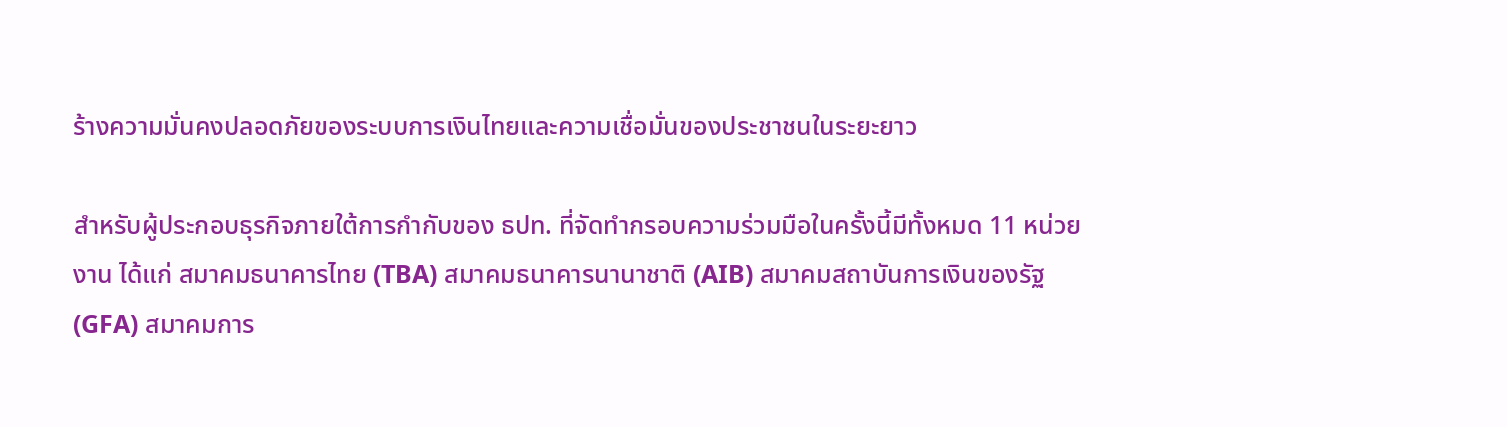ร้างความมั่นคงปลอดภัยของระบบการเงินไทยและความเชื่อมั่นของประชาชนในระยะยาว

สำหรับผู้ประกอบธุรกิจภายใต้การกำกับของ ธปท. ที่จัดทำกรอบความร่วมมือในครั้งนี้มีทั้งหมด 11 หน่วยงาน ได้แก่ สมาคมธนาคารไทย (TBA) สมาคมธนาคารนานาชาติ (AIB) สมาคมสถาบันการเงินของรัฐ (GFA) สมาคมการ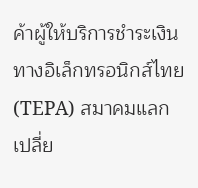ค้าผู้ให้บริการชำระเงินทางอิเล็กทรอนิกส์ไทย (TEPA) สมาคมแลกเปลี่ย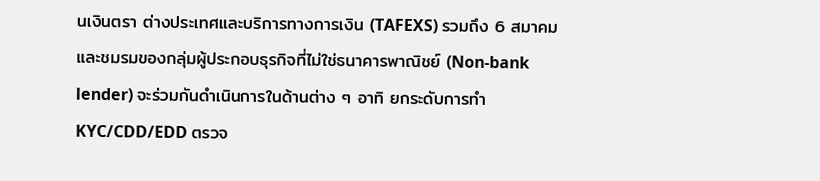นเงินตรา ต่างประเทศและบริการทางการเงิน (TAFEXS) รวมถึง 6 สมาคมและชมรมของกลุ่มผู้ประกอบธุรกิจที่ไม่ใช่ธนาคารพาณิชย์ (Non-bank lender) จะร่วมกันดำเนินการในด้านต่าง ๆ อาทิ ยกระดับการทำ KYC/CDD/EDD ตรวจ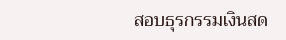สอบธุรกรรมเงินสด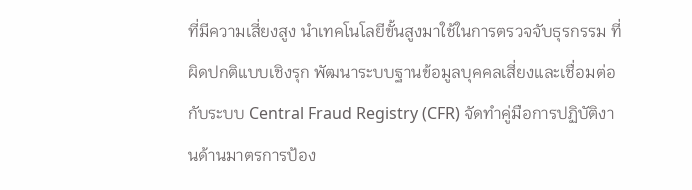ที่มีความเสี่ยงสูง นำเทคโนโลยีขั้นสูงมาใช้ในการตรวจจับธุรกรรม ที่ผิดปกติแบบเชิงรุก พัฒนาระบบฐานข้อมูลบุคคลเสี่ยงและเชื่อมต่อกับระบบ Central Fraud Registry (CFR) จัดทำคู่มือการปฏิบัติงานด้านมาตรการป้อง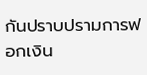กันปราบปรามการฟอกเงิน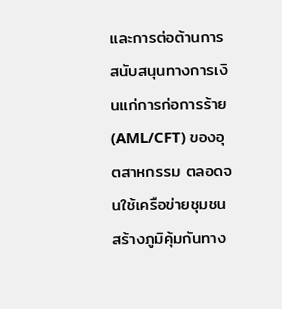และการต่อต้านการสนับสนุนทางการเงินแก่การก่อการร้าย (AML/CFT) ของอุตสาหกรรม ตลอดจนใช้เครือข่ายชุมชนสร้างภูมิคุ้มกันทาง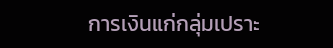การเงินแก่กลุ่มเปราะ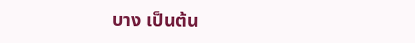บาง เป็นต้น